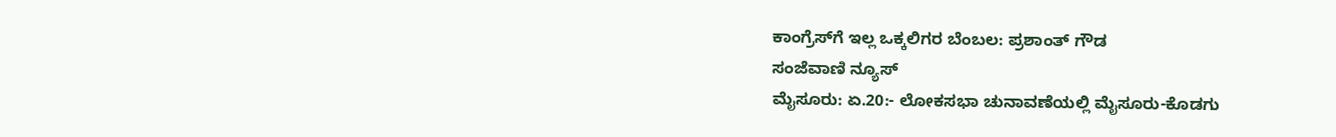ಕಾಂಗ್ರೆಸ್‍ಗೆ ಇಲ್ಲ ಒಕ್ಕಲಿಗರ ಬೆಂಬಲ: ಪ್ರಶಾಂತ್ ಗೌಡ
ಸಂಜೆವಾಣಿ ನ್ಯೂಸ್
ಮೈಸೂರು: ಏ.20:- ಲೋಕಸಭಾ ಚುನಾವಣೆಯಲ್ಲಿ ಮೈಸೂರು-ಕೊಡಗು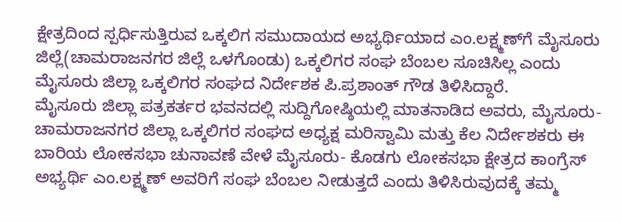ಕ್ಷೇತ್ರದಿಂದ ಸ್ಪರ್ಧಿಸುತ್ತಿರುವ ಒಕ್ಕಲಿಗ ಸಮುದಾಯದ ಅಭ್ಯರ್ಥಿಯಾದ ಎಂ.ಲಕ್ಷ್ಮಣ್‍ಗೆ ಮೈಸೂರು ಜಿಲ್ಲೆ(ಚಾಮರಾಜನಗರ ಜಿಲ್ಲೆ ಒಳಗೊಂಡು) ಒಕ್ಕಲಿಗರ ಸಂಘ ಬೆಂಬಲ ಸೂಚಿಸಿಲ್ಲ ಎಂದು ಮೈಸೂರು ಜಿಲ್ಲಾ ಒಕ್ಕಲಿಗರ ಸಂಘದ ನಿರ್ದೇಶಕ ಪಿ.ಪ್ರಶಾಂತ್ ಗೌಡ ತಿಳಿಸಿದ್ದಾರೆ.
ಮೈಸೂರು ಜಿಲ್ಲಾ ಪತ್ರಕರ್ತರ ಭವನದಲ್ಲಿ ಸುದ್ದಿಗೋಷ್ಠಿಯಲ್ಲಿ ಮಾತನಾಡಿದ ಅವರು, ಮೈಸೂರು- ಚಾಮರಾಜನಗರ ಜಿಲ್ಲಾ ಒಕ್ಕಲಿಗರ ಸಂಘದ ಅಧ್ಯಕ್ಷ ಮರಿಸ್ವಾಮಿ ಮತ್ತು ಕೆಲ ನಿರ್ದೇಶಕರು ಈ ಬಾರಿಯ ಲೋಕಸಭಾ ಚುನಾವಣೆ ವೇಳೆ ಮೈಸೂರು- ಕೊಡಗು ಲೋಕಸಭಾ ಕ್ಷೇತ್ರದ ಕಾಂಗ್ರೆಸ್ ಅಭ್ಯರ್ಥಿ ಎಂ.ಲಕ್ಷ್ಮಣ್ ಅವರಿಗೆ ಸಂಘ ಬೆಂಬಲ ನೀಡುತ್ತದೆ ಎಂದು ತಿಳಿಸಿರುವುದಕ್ಕೆ ತಮ್ಮ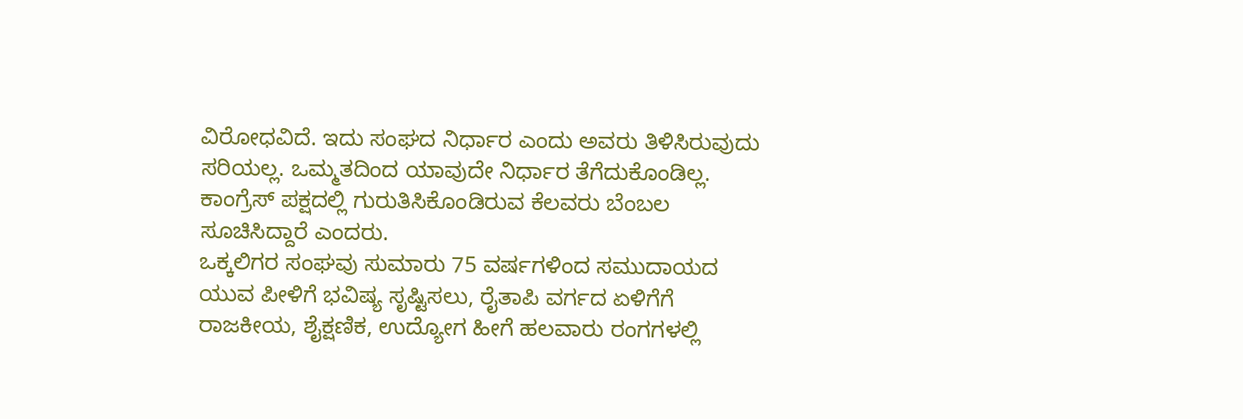ವಿರೋಧವಿದೆ. ಇದು ಸಂಘದ ನಿರ್ಧಾರ ಎಂದು ಅವರು ತಿಳಿಸಿರುವುದು ಸರಿಯಲ್ಲ. ಒಮ್ಮತದಿಂದ ಯಾವುದೇ ನಿರ್ಧಾರ ತೆಗೆದುಕೊಂಡಿಲ್ಲ. ಕಾಂಗ್ರೆಸ್ ಪಕ್ಷದಲ್ಲಿ ಗುರುತಿಸಿಕೊಂಡಿರುವ ಕೆಲವರು ಬೆಂಬಲ ಸೂಚಿಸಿದ್ದಾರೆ ಎಂದರು.
ಒಕ್ಕಲಿಗರ ಸಂಘವು ಸುಮಾರು 75 ವರ್ಷಗಳಿಂದ ಸಮುದಾಯದ ಯುವ ಪೀಳಿಗೆ ಭವಿಷ್ಯ ಸೃಷ್ಟಿಸಲು, ರೈತಾಪಿ ವರ್ಗದ ಏಳಿಗೆಗೆ ರಾಜಕೀಯ, ಶೈಕ್ಷಣಿಕ, ಉದ್ಯೋಗ ಹೀಗೆ ಹಲವಾರು ರಂಗಗಳಲ್ಲಿ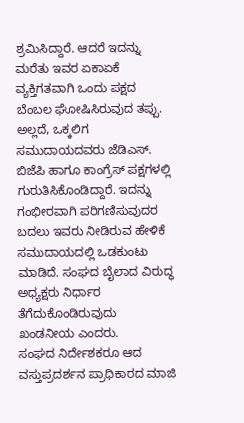ಶ್ರಮಿಸಿದ್ದಾರೆ. ಆದರೆ ಇದನ್ನು ಮರೆತು ಇವರ ಏಕಾಏಕೆ ವ್ಯಕ್ತಿಗತವಾಗಿ ಒಂದು ಪಕ್ಷದ ಬೆಂಬಲ ಘೋಷಿಸಿರುವುದ ತಪ್ಪು. ಅಲ್ಲದೆ, ಒಕ್ಕಲಿಗ ಸಮುದಾಯದವರು ಜೆಡಿಎಸ್. ಬಿಜೆಪಿ ಹಾಗೂ ಕಾಂಗ್ರೆಸ್ ಪಕ್ಷಗಳಲ್ಲಿ ಗುರುತಿಸಿಕೊಂಡಿದ್ದಾರೆ. ಇದನ್ನು ಗಂಭೀರವಾಗಿ ಪರಿಗಣಿಸುವುದರ ಬದಲು ಇವರು ನೀಡಿರುವ ಹೇಳಿಕೆ ಸಮುದಾಯದಲ್ಲಿ ಒಡಕುಂಟು ಮಾಡಿದೆ. ಸಂಘದ ಬೈಲಾದ ವಿರುದ್ಧ ಅಧ್ಯಕ್ಷರು ನಿರ್ಧಾರ ತೆಗೆದುಕೊಂಡಿರುವುದು ಖಂಡನೀಯ ಎಂದರು.
ಸಂಘದ ನಿರ್ದೇಶಕರೂ ಆದ ವಸ್ತುಪ್ರದರ್ಶನ ಪ್ರಾಧಿಕಾರದ ಮಾಜಿ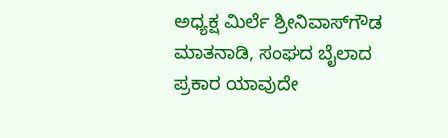ಅಧ್ಯಕ್ಷ ಮಿರ್ಲೆ ಶ್ರೀನಿವಾಸ್‍ಗೌಡ ಮಾತನಾಡಿ, ಸಂಘದ ಬೈಲಾದ ಪ್ರಕಾರ ಯಾವುದೇ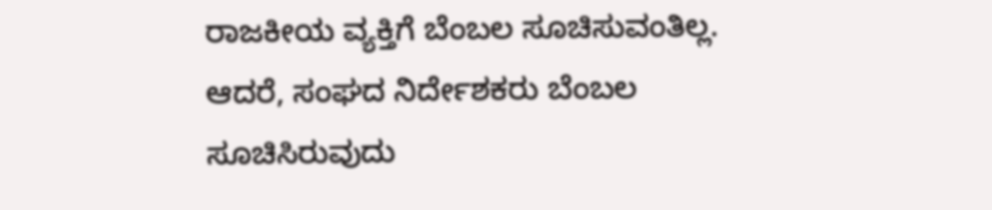ರಾಜಕೀಯ ವ್ಯಕ್ತಿಗೆ ಬೆಂಬಲ ಸೂಚಿಸುವಂತಿಲ್ಲ. ಆದರೆ, ಸಂಘದ ನಿರ್ದೇಶಕರು ಬೆಂಬಲ ಸೂಚಿಸಿರುವುದು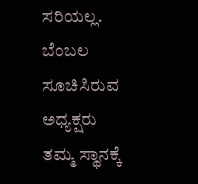ಸರಿಯಲ್ಲ. ಬೆಂಬಲ ಸೂಚಿಸಿರುವ ಅಧ್ಯಕ್ಷರು ತಮ್ಮ ಸ್ಥಾನಕ್ಕೆ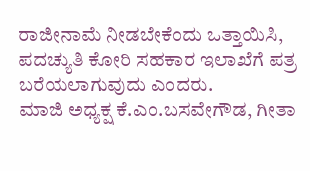ರಾಜೀನಾಮೆ ನೀಡಬೇಕೆಂದು ಒತ್ತಾಯಿಸಿ, ಪದಚ್ಯುತಿ ಕೋರಿ ಸಹಕಾರ ಇಲಾಖೆಗೆ ಪತ್ರ ಬರೆಯಲಾಗುವುದು ಎಂದರು.
ಮಾಜಿ ಅಧ್ಯಕ್ಷ ಕೆ.ಎಂ.ಬಸವೇಗೌಡ, ಗೀತಾ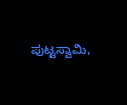ಪುಟ್ಟಸ್ವಾಮಿ,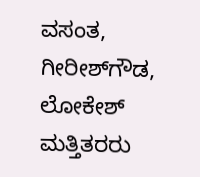ವಸಂತ, ಗೀರೀಶ್‍ಗೌಡ, ಲೋಕೇಶ್ ಮತ್ತಿತರರು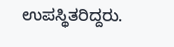ಉಪಸ್ಥಿತರಿದ್ದರು.